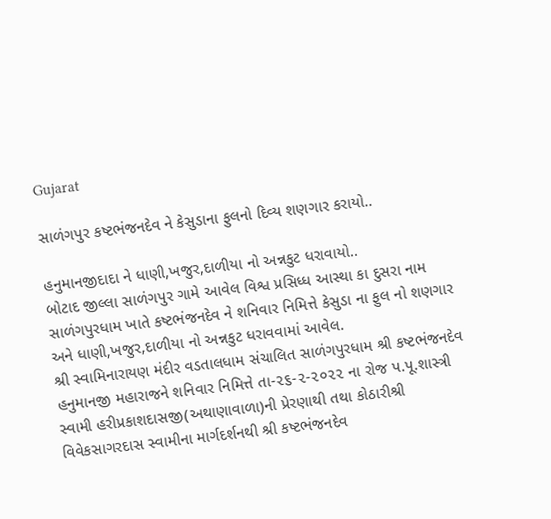Gujarat

સાળંગપુર કષ્ટભંજનદેવ ને કેસુડાના ફુલનો દિવ્ય શણગાર કરાયો..

હનુમાનજીદાદા ને ધાણી,ખજુર,દાળીયા નો અન્નકુટ ધરાવાયો..
બોટાદ જીલ્લા સાળંગપુર ગામે આવેલ વિશ્વ પ્રસિધ્ધ આસ્થા કા દુસરા નામ સાળંગપુરધામ ખાતે કષ્ટભંજનદેવ ને શનિવાર નિમિત્તે કેસુડા ના ફુલ નો શણગાર અને ધાણી,ખજુર,દાળીયા નો અન્નકુટ ધરાવવામાં આવેલ.
શ્રી સ્વામિનારાયણ મંદીર વડતાલધામ સંચાલિત સાળંગપુરધામ શ્રી કષ્ટભંજનદેવ હનુમાનજી મહારાજને શનિવાર નિમિત્તે તા-૨૬-૨-૨૦૨૨ ના રોજ પ.પૂ.શાસ્ત્રી સ્વામી હરીપ્રકાશદાસજી(અથાણાવાળા)ની પ્રેરણાથી તથા કોઠારીશ્રી વિવેકસાગરદાસ સ્વામીના માર્ગદર્શનથી શ્રી કષ્ટભંજનદેવ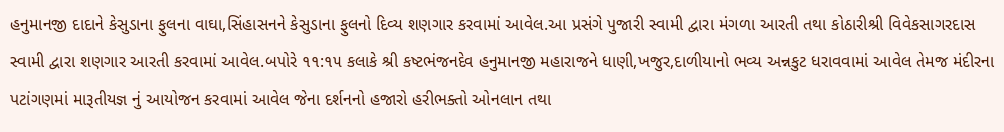હનુમાનજી દાદાને કેસુડાના ફુલના વાઘા,સિંહાસનને કેસુડાના ફુલનો દિવ્ય શણગાર કરવામાં આવેલ.આ પ્રસંગે પુજારી સ્વામી દ્વારા મંગળા આરતી તથા કોઠારીશ્રી વિવેકસાગરદાસ સ્વામી દ્વારા શણગાર આરતી કરવામાં આવેલ.બપોરે ૧૧:૧૫ કલાકે શ્રી કષ્ટભંજનદેવ હનુમાનજી મહારાજને ધાણી,ખજુર,દાળીયાનો ભવ્ય અન્નકુટ ધરાવવામાં આવેલ તેમજ મંદીરના પટાંગણમાં મારૂતીયજ્ઞ નું આયોજન કરવામાં આવેલ જેના દર્શનનો હજારો હરીભક્તો ઓનલાન તથા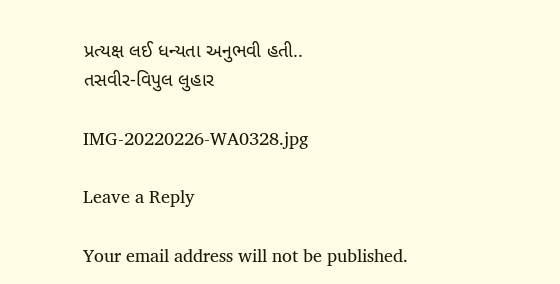પ્રત્યક્ષ લઈ ધન્યતા અનુભવી હતી..
તસવીર-વિપુલ લુહાર

IMG-20220226-WA0328.jpg

Leave a Reply

Your email address will not be published.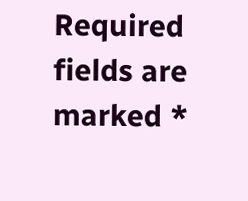Required fields are marked *